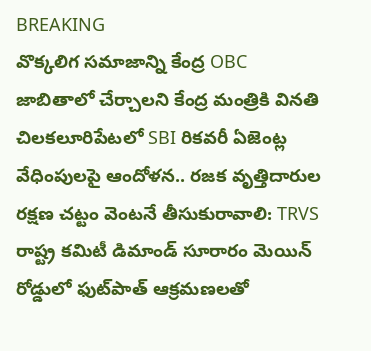BREAKING
వొక్కలిగ సమాజాన్ని కేంద్ర OBC జాబితాలో చేర్చాలని కేంద్ర మంత్రికి వినతి చిలకలూరిపేటలో SBI రికవరీ ఏజెంట్ల వేధింపులపై ఆందోళన.. రజక వృత్తిదారుల రక్షణ చట్టం వెంటనే తీసుకురావాలి: TRVS రాష్ట్ర కమిటీ డిమాండ్ సూరారం మెయిన్ రోడ్డులో ఫుట్‌పాత్ ఆక్రమణలతో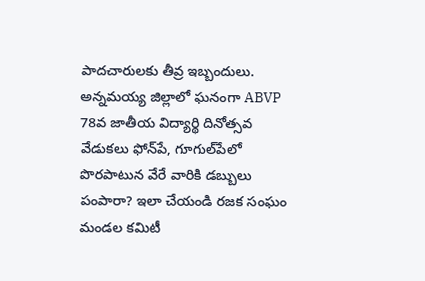పాదచారులకు తీవ్ర ఇబ్బందులు. అన్నమయ్య జిల్లాలో ఘనంగా ABVP 78వ జాతీయ విద్యార్థి దినోత్సవ వేడుకలు ఫోన్‌పే, గూగుల్‌పేలో పొరపాటున వేరే వారికి డబ్బులు పంపారా? ఇలా చేయండి రజక సంఘం మండల కమిటీ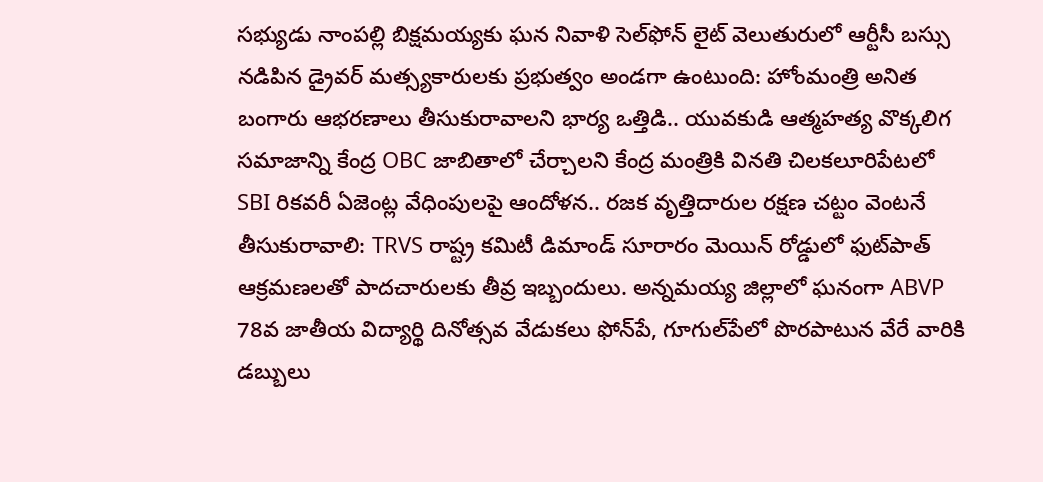సభ్యుడు నాంపల్లి బిక్షమయ్యకు ఘన నివాళి సెల్‌ఫోన్ లైట్ వెలుతురులో ఆర్టీసీ బస్సు నడిపిన డ్రైవర్ మత్స్యకారులకు ప్రభుత్వం అండగా ఉంటుంది: హోంమంత్రి అనిత బంగారు ఆభరణాలు తీసుకురావాలని భార్య ఒత్తిడి.. యువకుడి ఆత్మహత్య వొక్కలిగ సమాజాన్ని కేంద్ర OBC జాబితాలో చేర్చాలని కేంద్ర మంత్రికి వినతి చిలకలూరిపేటలో SBI రికవరీ ఏజెంట్ల వేధింపులపై ఆందోళన.. రజక వృత్తిదారుల రక్షణ చట్టం వెంటనే తీసుకురావాలి: TRVS రాష్ట్ర కమిటీ డిమాండ్ సూరారం మెయిన్ రోడ్డులో ఫుట్‌పాత్ ఆక్రమణలతో పాదచారులకు తీవ్ర ఇబ్బందులు. అన్నమయ్య జిల్లాలో ఘనంగా ABVP 78వ జాతీయ విద్యార్థి దినోత్సవ వేడుకలు ఫోన్‌పే, గూగుల్‌పేలో పొరపాటున వేరే వారికి డబ్బులు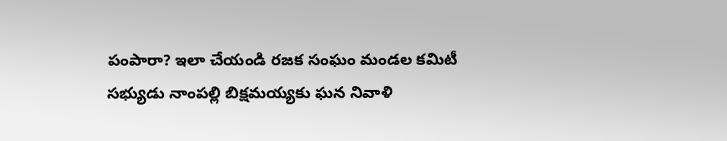పంపారా? ఇలా చేయండి రజక సంఘం మండల కమిటీ సభ్యుడు నాంపల్లి బిక్షమయ్యకు ఘన నివాళి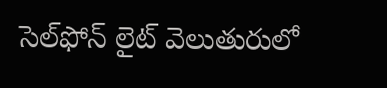సెల్‌ఫోన్ లైట్ వెలుతురులో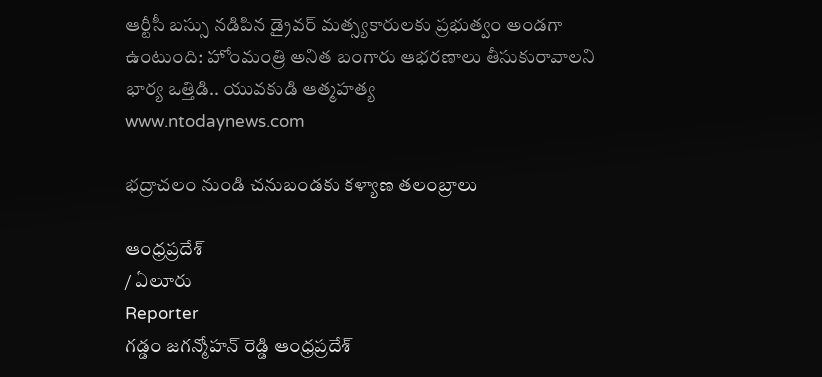ఆర్టీసీ బస్సు నడిపిన డ్రైవర్ మత్స్యకారులకు ప్రభుత్వం అండగా ఉంటుంది: హోంమంత్రి అనిత బంగారు ఆభరణాలు తీసుకురావాలని భార్య ఒత్తిడి.. యువకుడి ఆత్మహత్య
www.ntodaynews.com

భద్రాచలం నుండి చనుబండకు కళ్యాణ తలంబ్రాలు

ఆంధ్రప్రదేశ్
/ ఏలూరు
Reporter
గడ్డం జగన్మోహన్ రెడ్డి ఆంధ్రప్రదేశ్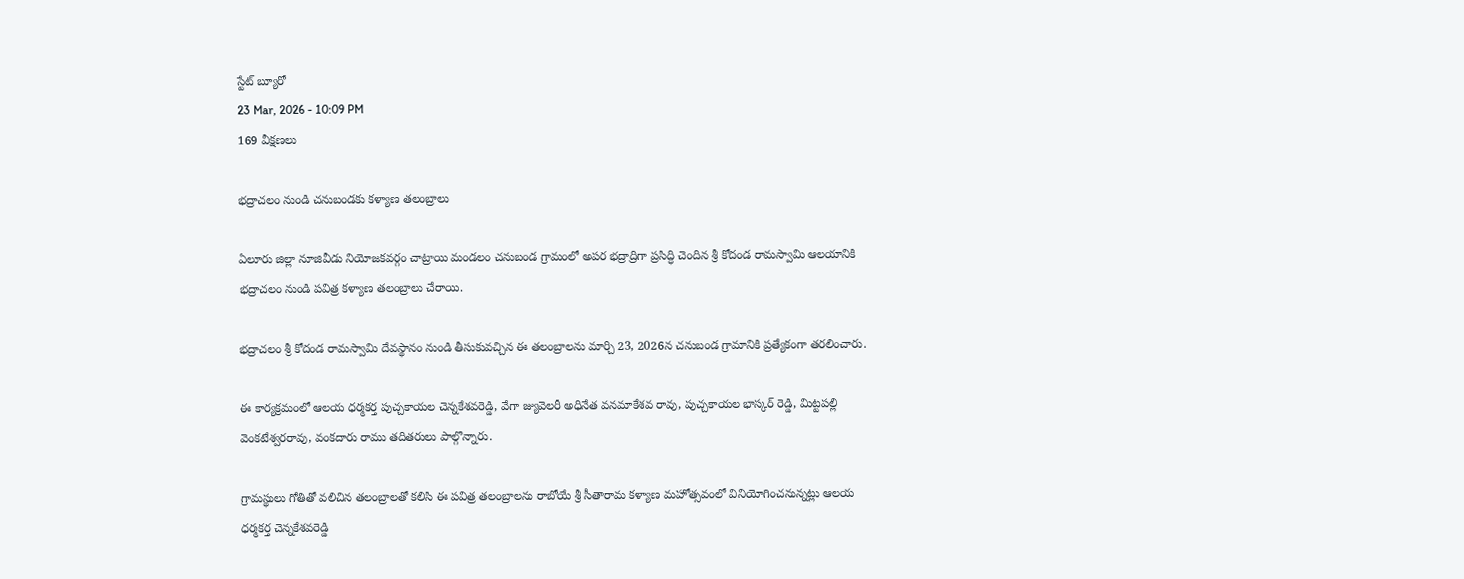స్టేట్ బ్యూరో
23 Mar, 2026 - 10:09 PM
169 వీక్షణలు

భద్రాచలం నుండి చనుబండకు కళ్యాణ తలంబ్రాలు

ఏలూరు జిల్లా నూజివీడు నియోజకవర్గం చాట్రాయి మండలం చనుబండ గ్రామంలో అపర భద్రాద్రిగా ప్రసిద్ధి చెందిన శ్రీ కోదండ రామస్వామి ఆలయానికి భద్రాచలం నుండి పవిత్ర కళ్యాణ తలంబ్రాలు చేరాయి.

భద్రాచలం శ్రీ కోదండ రామస్వామి దేవస్థానం నుండి తీసుకువచ్చిన ఈ తలంబ్రాలను మార్చి 23, 2026న చనుబండ గ్రామానికి ప్రత్యేకంగా తరలించారు.

ఈ కార్యక్రమంలో ఆలయ ధర్మకర్త పుచ్చకాయల చెన్నకేశవరెడ్డి, వేగా జ్యువెలరీ అధినేత వనమాకేశవ రావు, పుచ్చకాయల భాస్కర్ రెడ్డి, మిట్టపల్లి వెంకటేశ్వరరావు, వంకదారు రాము తదితరులు పాల్గొన్నారు.

గ్రామస్థులు గోతితో వలిచిన తలంబ్రాలతో కలిసి ఈ పవిత్ర తలంబ్రాలను రాబోయే శ్రీ సీతారామ కళ్యాణ మహోత్సవంలో వినియోగించనున్నట్లు ఆలయ ధర్మకర్త చెన్నకేశవరెడ్డి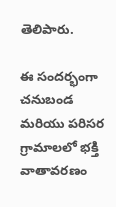తెలిపారు.

ఈ సందర్భంగా చనుబండ మరియు పరిసర గ్రామాలలో భక్తి వాతావరణం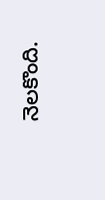నెలకొంది.